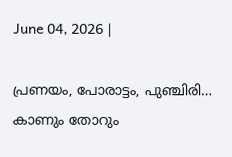June 04, 2026 |

പ്രണയം, പോരാട്ടം, പുഞ്ചിരി… കാണും തോറും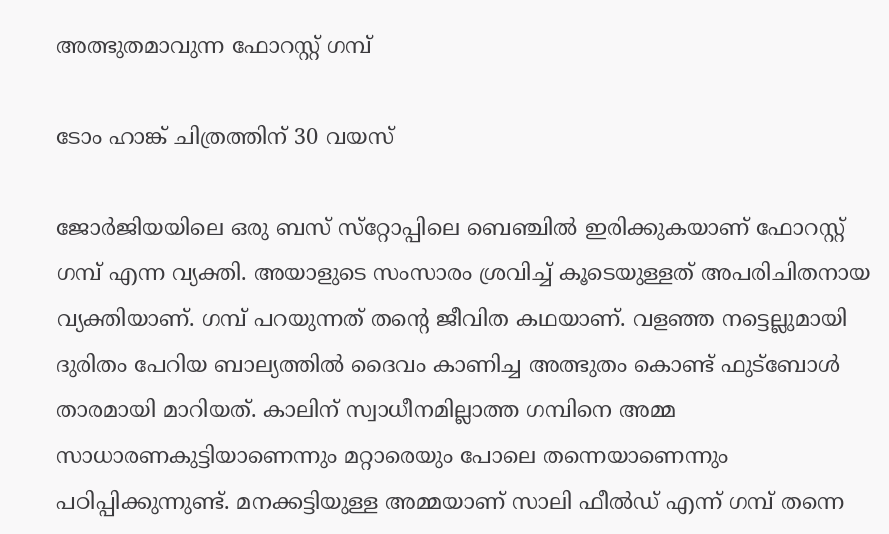അത്ഭുതമാവുന്ന ഫോറസ്റ്റ് ഗമ്പ്

ടോം ഹാങ്ക് ചിത്രത്തിന് 30 വയസ്‌

ജോര്‍ജിയയിലെ ഒരു ബസ് സ്‌റ്റോപ്പിലെ ബെഞ്ചില്‍ ഇരിക്കുകയാണ് ഫോറസ്റ്റ് ഗമ്പ് എന്ന വ്യക്തി. അയാളുടെ സംസാരം ശ്രവിച്ച് കൂടെയുള്ളത് അപരിചിതനായ വ്യക്തിയാണ്. ഗമ്പ് പറയുന്നത് തന്റെ ജീവിത കഥയാണ്. വളഞ്ഞ നട്ടെല്ലുമായി ദുരിതം പേറിയ ബാല്യത്തില്‍ ദൈവം കാണിച്ച അത്ഭുതം കൊണ്ട് ഫുട്‌ബോള്‍ താരമായി മാറിയത്. കാലിന് സ്വാധീനമില്ലാത്ത ഗമ്പിനെ അമ്മ സാധാരണകുട്ടിയാണെന്നും മറ്റാരെയും പോലെ തന്നെയാണെന്നും പഠിപ്പിക്കുന്നുണ്ട്. മനക്കട്ടിയുള്ള അമ്മയാണ് സാലി ഫീല്‍ഡ് എന്ന് ഗമ്പ് തന്നെ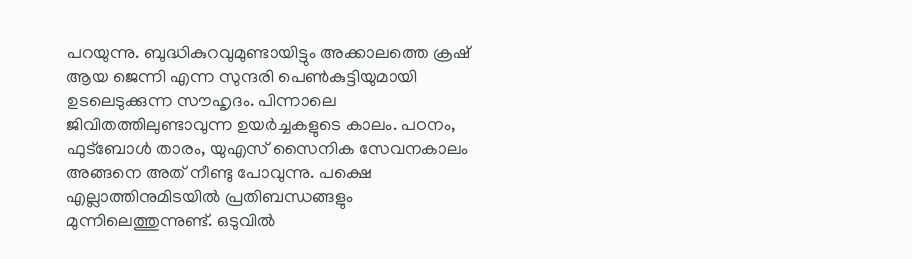പറയുന്നു. ബുദ്ധികുറവുമുണ്ടായിട്ടും അക്കാലത്തെ ക്രഷ് ആയ ജെന്നി എന്ന സുന്ദരി പെണ്‍കുട്ടിയുമായി ഉടലെടുക്കുന്ന സൗഹൃദം. പിന്നാലെ ജിവിതത്തിലുണ്ടാവുന്ന ഉയര്‍ച്ചകളുടെ കാലം. പഠനം, ഫുട്‌ബോള്‍ താരം, യുഎസ് സൈനിക സേവനകാലം അങ്ങനെ അത് നീണ്ടു പോവുന്നു. പക്ഷെ എല്ലാത്തിനുമിടയില്‍ പ്രതിബന്ധങ്ങളും മുന്നിലെത്തുന്നുണ്ട്. ഒടുവില്‍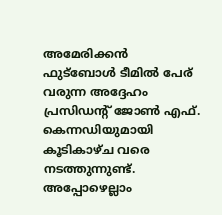അമേരിക്കന്‍ ഫുട്‌ബോള്‍ ടീമില്‍ പേര് വരുന്ന അദ്ദേഹം പ്രസിഡന്റ് ജോണ്‍ എഫ്. കെന്നഡിയുമായി കൂടികാഴ്ച വരെ നടത്തുന്നുണ്ട്.
അപ്പോഴെല്ലാം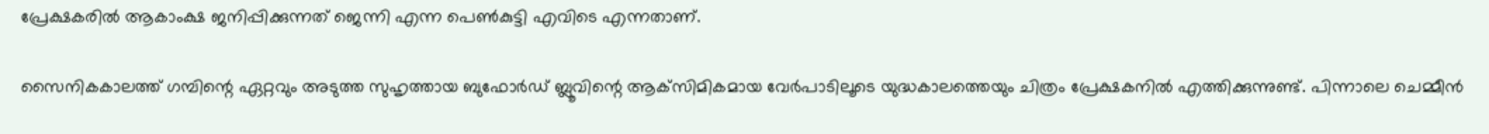പ്രേക്ഷകരില്‍ ആകാംക്ഷ ജനിപ്പിക്കുന്നത് ജെന്നി എന്ന പെണ്‍കുട്ടി എവിടെ എന്നതാണ്.

സൈനികകാലത്ത് ഗമ്പിന്റെ ഏറ്റവും അടുത്ത സുഹൃത്തായ ബുഫോര്‍ഡ് ബ്ലൂവിന്റെ ആക്‌സിമികമായ വേര്‍പാടിലൂടെ യുദ്ധകാലത്തെയും ചിത്രം പ്രേക്ഷകനില്‍ എത്തിക്കുന്നുണ്ട്. പിന്നാലെ ചെമ്മീന്‍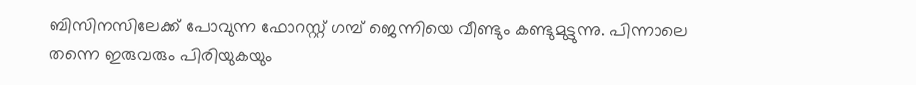ബിസിനസിലേക്ക് പോവുന്ന ഫോറസ്റ്റ് ഗമ്പ് ജെന്നിയെ വീണ്ടും കണ്ടുമുട്ടുന്നു. പിന്നാലെ തന്നെ ഇരുവരും പിരിയുകയും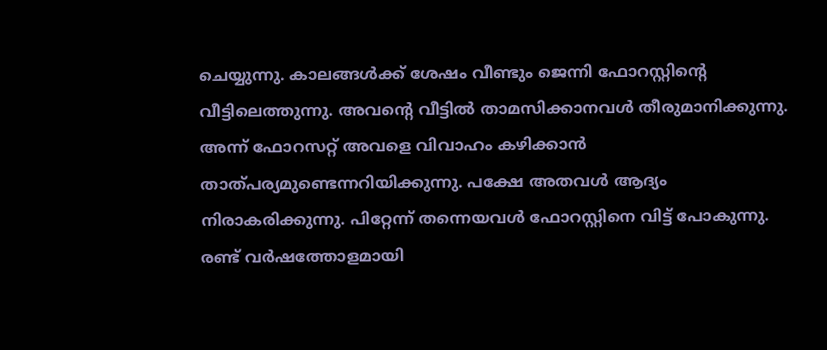ചെയ്യുന്നു. കാലങ്ങള്‍ക്ക് ശേഷം വീണ്ടും ജെന്നി ഫോറസ്റ്റിന്റെ വീട്ടിലെത്തുന്നു. അവന്റെ വീട്ടില്‍ താമസിക്കാനവള്‍ തീരുമാനിക്കുന്നു. അന്ന് ഫോറസറ്റ് അവളെ വിവാഹം കഴിക്കാന്‍ താത്പര്യമുണ്ടെന്നറിയിക്കുന്നു. പക്ഷേ അതവള്‍ ആദ്യം നിരാകരിക്കുന്നു. പിറ്റേന്ന് തന്നെയവള്‍ ഫോറസ്റ്റിനെ വിട്ട് പോകുന്നു. രണ്ട് വര്‍ഷത്തോളമായി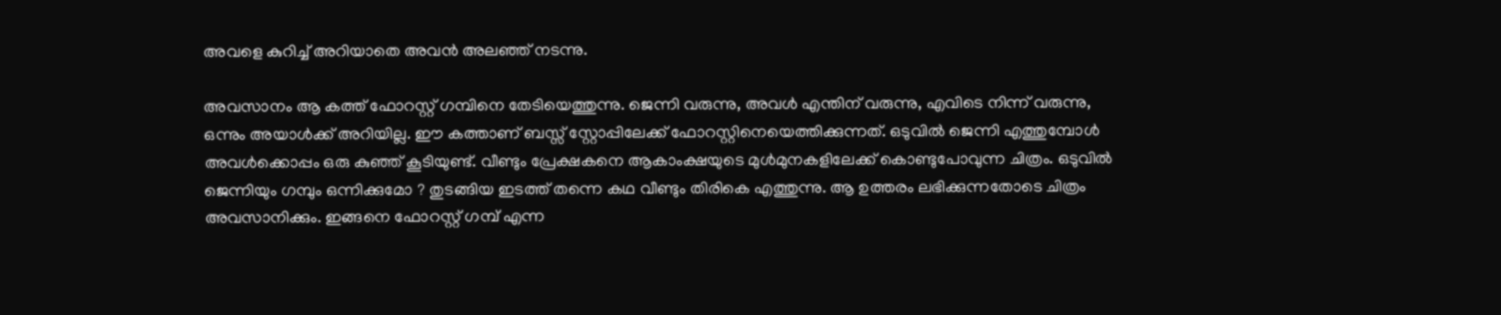അവളെ കുറിച്ച് അറിയാതെ അവന്‍ അലഞ്ഞ് നടന്നു.

അവസാനം ആ കത്ത് ഫോറസ്റ്റ് ഗമ്പിനെ തേടിയെത്തുന്നു. ജെന്നി വരുന്നു, അവള്‍ എന്തിന് വരുന്നു, എവിടെ നിന്ന് വരുന്നു, ഒന്നും അയാള്‍ക്ക് അറിയില്ല. ഈ കത്താണ് ബസ്സ് സ്റ്റോപ്പിലേക്ക് ഫോറസ്റ്റിനെയെത്തിക്കുന്നത്. ഒടുവില്‍ ജെന്നി എത്തുമ്പോള്‍ അവള്‍ക്കൊപ്പം ഒരു കുഞ്ഞ് കൂടിയുണ്ട്. വീണ്ടും പ്രേക്ഷകനെ ആകാംക്ഷയുടെ മുള്‍മുനകളിലേക്ക് കൊണ്ടുപോവുന്ന ചിത്രം. ഒടുവില്‍ ജെന്നിയും ഗമ്പും ഒന്നിക്കുമോ ? തുടങ്ങിയ ഇടത്ത് തന്നെ കഥ വീണ്ടും തിരികെ എത്തുന്നു. ആ ഉത്തരം ലഭിക്കുന്നതോടെ ചിത്രം അവസാനിക്കും. ഇങ്ങനെ ഫോറസ്റ്റ് ഗമ്പ് എന്ന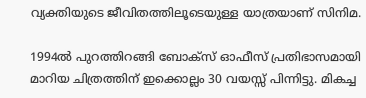വ്യക്തിയുടെ ജീവിതത്തിലൂടെയുള്ള യാത്രയാണ് സിനിമ.

1994ല്‍ പുറത്തിറങ്ങി ബോക്സ് ഓഫീസ് പ്രതിഭാസമായി മാറിയ ചിത്രത്തിന് ഇക്കൊല്ലം 30 വയസ്സ് പിന്നിട്ടു. മികച്ച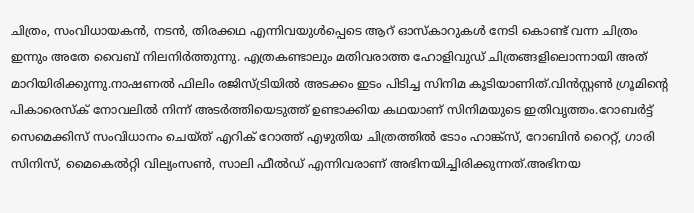ചിത്രം, സംവിധായകന്‍, നടന്‍, തിരക്കഥ എന്നിവയുള്‍പ്പെടെ ആറ് ഓസ്‌കാറുകള്‍ നേടി കൊണ്ട് വന്ന ചിത്രം ഇന്നും അതേ വൈബ് നിലനിര്‍ത്തുന്നു. എത്രകണ്ടാലും മതിവരാത്ത ഹോളിവുഡ് ചിത്രങ്ങളിലൊന്നായി അത് മാറിയിരിക്കുന്നു.നാഷണല്‍ ഫിലിം രജിസ്ട്രിയില്‍ അടക്കം ഇടം പിടിച്ച സിനിമ കൂടിയാണിത്.വിന്‍സ്റ്റണ്‍ ഗ്രൂമിന്റെ പികാരെസ്‌ക് നോവലില്‍ നിന്ന് അടര്‍ത്തിയെടുത്ത് ഉണ്ടാക്കിയ കഥയാണ് സിനിമയുടെ ഇതിവൃത്തം.റോബര്‍ട്ട് സെമെക്കിസ് സംവിധാനം ചെയ്ത് എറിക് റോത്ത് എഴുതിയ ചിത്രത്തില്‍ ടോം ഹാങ്ക്‌സ്, റോബിന്‍ റൈറ്റ്, ഗാരി സിനിസ്, മൈകെല്‍റ്റി വില്യംസണ്‍, സാലി ഫീല്‍ഡ് എന്നിവരാണ് അഭിനയിച്ചിരിക്കുന്നത്.അഭിനയ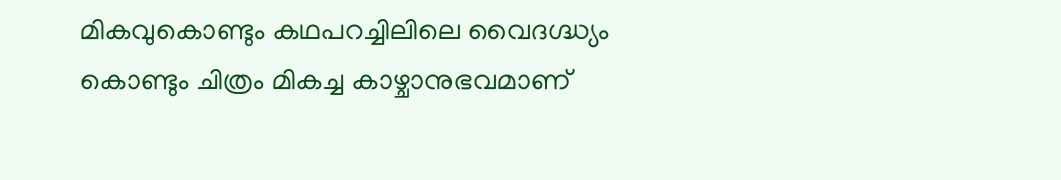മികവുകൊണ്ടും കഥപറച്ചിലിലെ വൈദഗ്ദ്ധ്യം കൊണ്ടും ചിത്രം മികച്ച കാഴ്ചാനുഭവമാണ്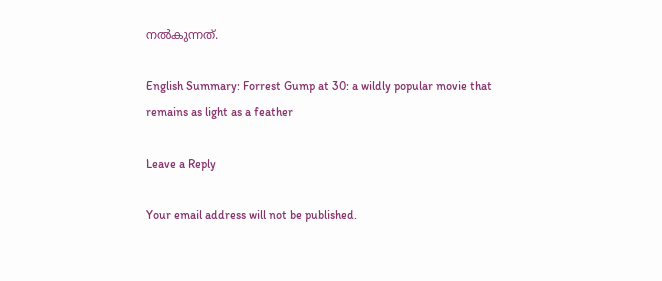നല്‍കുന്നത്.

English Summary: Forrest Gump at 30: a wildly popular movie that remains as light as a feather

Leave a Reply

Your email address will not be published.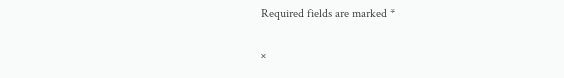Required fields are marked *

×